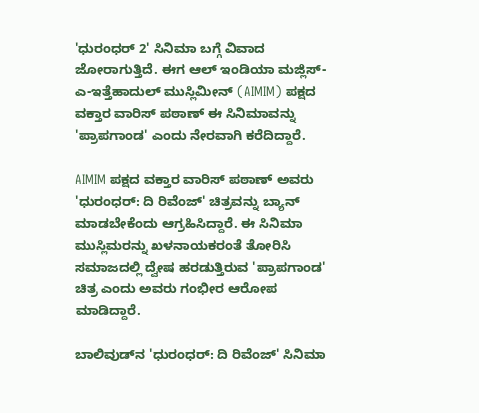'ಧುರಂಧರ್ 2' ಸಿನಿಮಾ ಬಗ್ಗೆ ವಿವಾದ ಜೋರಾಗುತ್ತಿದೆ. ಈಗ ಆಲ್ ಇಂಡಿಯಾ ಮಜ್ಲಿಸ್-ಎ-ಇತ್ತೆಹಾದುಲ್ ಮುಸ್ಲಿಮೀನ್ (AIMIM) ಪಕ್ಷದ ವಕ್ತಾರ ವಾರಿಸ್ ಪಠಾಣ್ ಈ ಸಿನಿಮಾವನ್ನು 'ಪ್ರಾಪಗಾಂಡ' ಎಂದು ನೇರವಾಗಿ ಕರೆದಿದ್ದಾರೆ.

AIMIM ಪಕ್ಷದ ವಕ್ತಾರ ವಾರಿಸ್ ಪಠಾಣ್ ಅವರು 'ಧುರಂಧರ್: ದಿ ರಿವೆಂಜ್' ಚಿತ್ರವನ್ನು ಬ್ಯಾನ್ ಮಾಡಬೇಕೆಂದು ಆಗ್ರಹಿಸಿದ್ದಾರೆ. ಈ ಸಿನಿಮಾ ಮುಸ್ಲಿಮರನ್ನು ಖಳನಾಯಕರಂತೆ ತೋರಿಸಿ ಸಮಾಜದಲ್ಲಿ ದ್ವೇಷ ಹರಡುತ್ತಿರುವ 'ಪ್ರಾಪಗಾಂಡ' ಚಿತ್ರ ಎಂದು ಅವರು ಗಂಭೀರ ಆರೋಪ ಮಾಡಿದ್ದಾರೆ.

ಬಾಲಿವುಡ್‌ನ 'ಧುರಂಧರ್: ದಿ ರಿವೆಂಜ್' ಸಿನಿಮಾ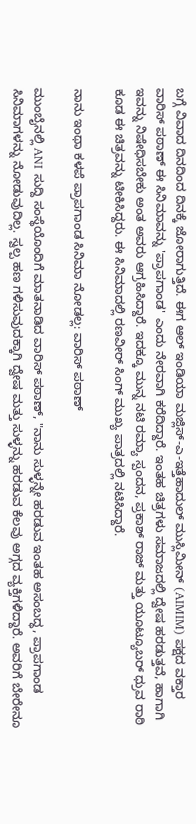ಬಗ್ಗೆ ವಿವಾದ ದಿನದಿಂದ ದಿನಕ್ಕೆ ಜೋರಾಗುತ್ತಿದೆ. ಈಗ ಆಲ್ ಇಂಡಿಯಾ ಮಜ್ಲಿಸ್-ಎ-ಇತ್ತೆಹಾದುಲ್ ಮುಸ್ಲಿಮೀನ್ (AIMIM) ಪಕ್ಷದ ವಕ್ತಾರ ವಾರಿಸ್ ಪಠಾಣ್ ಈ ಸಿನಿಮಾವನ್ನು 'ಪ್ರಾಪಗಾಂಡ' ಎಂದು ನೇರವಾಗಿ ಕರೆದಿದ್ದಾರೆ. ಇಂತಹ ಚಿತ್ರಗಳು ಸಮಾಜದಲ್ಲಿ ದ್ವೇಷ ಹರಡುತ್ತವೆ, ಹಾಗಾಗಿ ಇವನ್ನು ನಿಷೇಧಿಸಬೇಕು ಅಂತ ಅವರು ಆಗ್ರಹಿಸಿದ್ದಾರೆ. ಇದಕ್ಕೂ ಮುನ್ನ ನಟಿ ರಮ್ಯಾ ಸ್ಪಂದನ, ಪ್ರಕಾಶ್ ರಾಜ್ ಮತ್ತು ಯೂಟ್ಯೂಬರ್ ಧ್ರುವ ರಾಠಿ ಕೂಡ ಈ ಚಿತ್ರವನ್ನು ಟೀಕಿಸಿದ್ದರು. ಈ ಸಿನಿಮಾದಲ್ಲಿ ರಣವೀರ್ ಸಿಂಗ್ ಮುಖ್ಯ ಪಾತ್ರದಲ್ಲಿ ನಟಿಸಿದ್ದಾರೆ.

ನಾನು ಇಂಥಾ ಕಳಪೆ ಪ್ರಾಪಗಾಂಡ ಸಿನಿಮಾ ನೋಡಲ್ಲ: ವಾರಿಸ್ ಪಠಾಣ್

ಮುಂಬೈನಲ್ಲಿ ANI ಸುದ್ದಿ ಸಂಸ್ಥೆಯೊಂದಿಗೆ ಮಾತನಾಡಿದ ವಾರಿಸ್ ಪಠಾಣ್, "ನಾನು ಸುಳ್ಳನ್ನೇ ಹರಡುವ ಇಂತಹ ಅಸಂಬದ್ಧ, ಪ್ರಾಪಗಾಂಡ ಸಿನಿಮಾಗಳನ್ನು ನೋಡುವುದಿಲ್ಲ. ಸ್ವಲ್ಪ ಹಣ ಗಳಿಸುವುದಕ್ಕಾಗಿ ದ್ವೇಷ ಮತ್ತು ಸುಳ್ಳನ್ನು ಹರಡುವ ಕೆಲವು ಅಗ್ಗದ ವ್ಯಕ್ತಿಗಳಿದ್ದಾರೆ. ಅವರಿಗೆ ಬೇರೇನೂ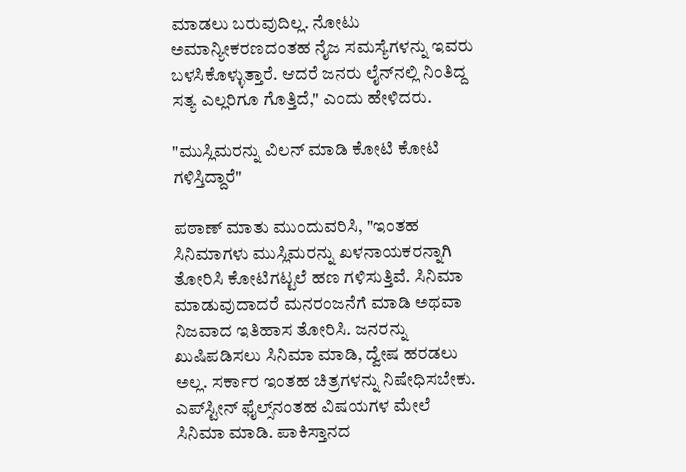ಮಾಡಲು ಬರುವುದಿಲ್ಲ. ನೋಟು ಅಮಾನ್ಯೀಕರಣದಂತಹ ನೈಜ ಸಮಸ್ಯೆಗಳನ್ನು ಇವರು ಬಳಸಿಕೊಳ್ಳುತ್ತಾರೆ. ಆದರೆ ಜನರು ಲೈನ್‌ನಲ್ಲಿ ನಿಂತಿದ್ದ ಸತ್ಯ ಎಲ್ಲರಿಗೂ ಗೊತ್ತಿದೆ," ಎಂದು ಹೇಳಿದರು.

"ಮುಸ್ಲಿಮರನ್ನು ವಿಲನ್ ಮಾಡಿ ಕೋಟಿ ಕೋಟಿ ಗಳಿಸ್ತಿದ್ದಾರೆ"

ಪಠಾಣ್ ಮಾತು ಮುಂದುವರಿಸಿ, "ಇಂತಹ ಸಿನಿಮಾಗಳು ಮುಸ್ಲಿಮರನ್ನು ಖಳನಾಯಕರನ್ನಾಗಿ ತೋರಿಸಿ ಕೋಟಿಗಟ್ಟಲೆ ಹಣ ಗಳಿಸುತ್ತಿವೆ. ಸಿನಿಮಾ ಮಾಡುವುದಾದರೆ ಮನರಂಜನೆಗೆ ಮಾಡಿ ಅಥವಾ ನಿಜವಾದ ಇತಿಹಾಸ ತೋರಿಸಿ. ಜನರನ್ನು ಖುಷಿಪಡಿಸಲು ಸಿನಿಮಾ ಮಾಡಿ, ದ್ವೇಷ ಹರಡಲು ಅಲ್ಲ. ಸರ್ಕಾರ ಇಂತಹ ಚಿತ್ರಗಳನ್ನು ನಿಷೇಧಿಸಬೇಕು. ಎಪ್‌ಸ್ಟೀನ್ ಫೈಲ್ಸ್‌ನಂತಹ ವಿಷಯಗಳ ಮೇಲೆ ಸಿನಿಮಾ ಮಾಡಿ. ಪಾಕಿಸ್ತಾನದ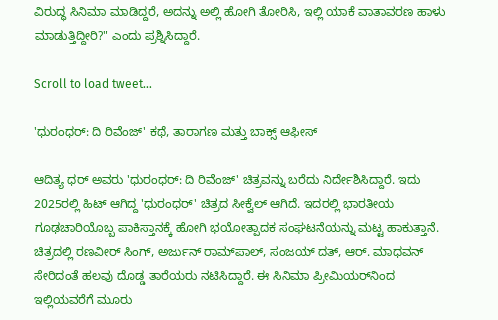ವಿರುದ್ಧ ಸಿನಿಮಾ ಮಾಡಿದ್ದರೆ, ಅದನ್ನು ಅಲ್ಲಿ ಹೋಗಿ ತೋರಿಸಿ, ಇಲ್ಲಿ ಯಾಕೆ ವಾತಾವರಣ ಹಾಳು ಮಾಡುತ್ತಿದ್ದೀರಿ?" ಎಂದು ಪ್ರಶ್ನಿಸಿದ್ದಾರೆ.

Scroll to load tweet…

'ಧುರಂಧರ್: ದಿ ರಿವೆಂಜ್' ಕಥೆ, ತಾರಾಗಣ ಮತ್ತು ಬಾಕ್ಸ್ ಆಫೀಸ್

ಆದಿತ್ಯ ಧರ್ ಅವರು 'ಧುರಂಧರ್: ದಿ ರಿವೆಂಜ್' ಚಿತ್ರವನ್ನು ಬರೆದು ನಿರ್ದೇಶಿಸಿದ್ದಾರೆ. ಇದು 2025ರಲ್ಲಿ ಹಿಟ್ ಆಗಿದ್ದ 'ಧುರಂಧರ್' ಚಿತ್ರದ ಸೀಕ್ವೆಲ್ ಆಗಿದೆ. ಇದರಲ್ಲಿ ಭಾರತೀಯ ಗೂಢಚಾರಿಯೊಬ್ಬ ಪಾಕಿಸ್ತಾನಕ್ಕೆ ಹೋಗಿ ಭಯೋತ್ಪಾದಕ ಸಂಘಟನೆಯನ್ನು ಮಟ್ಟ ಹಾಕುತ್ತಾನೆ. ಚಿತ್ರದಲ್ಲಿ ರಣವೀರ್ ಸಿಂಗ್, ಅರ್ಜುನ್ ರಾಮ್‌ಪಾಲ್, ಸಂಜಯ್ ದತ್, ಆರ್. ಮಾಧವನ್ ಸೇರಿದಂತೆ ಹಲವು ದೊಡ್ಡ ತಾರೆಯರು ನಟಿಸಿದ್ದಾರೆ. ಈ ಸಿನಿಮಾ ಪ್ರೀಮಿಯರ್‌ನಿಂದ ಇಲ್ಲಿಯವರೆಗೆ ಮೂರು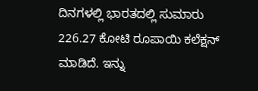ದಿನಗಳಲ್ಲಿ ಭಾರತದಲ್ಲಿ ಸುಮಾರು 226.27 ಕೋಟಿ ರೂಪಾಯಿ ಕಲೆಕ್ಷನ್ ಮಾಡಿದೆ. ಇನ್ನು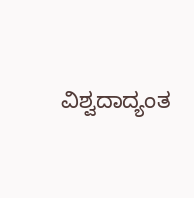ವಿಶ್ವದಾದ್ಯಂತ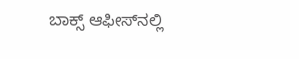ಬಾಕ್ಸ್ ಆಫೀಸ್‌ನಲ್ಲಿ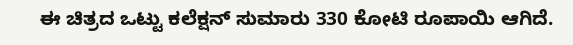ಈ ಚಿತ್ರದ ಒಟ್ಟು ಕಲೆಕ್ಷನ್ ಸುಮಾರು 330 ಕೋಟಿ ರೂಪಾಯಿ ಆಗಿದೆ.